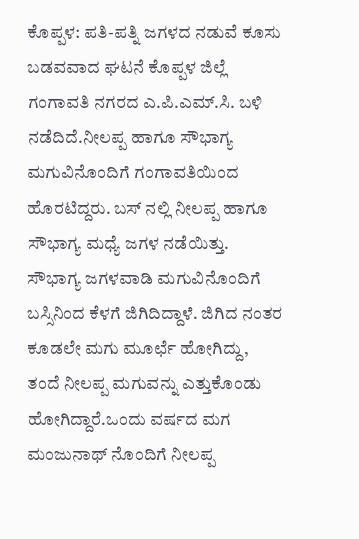ಕೊಪ್ಪಳ: ಪತಿ-ಪತ್ನಿ ಜಗಳದ ನಡುವೆ ಕೂಸು ಬಡವವಾದ ಘಟನೆ ಕೊಪ್ಪಳ ಜಿಲ್ಲೆ ಗಂಗಾವತಿ ನಗರದ ಎ.ಪಿ.ಎಮ್.ಸಿ. ಬಳಿ ನಡೆದಿದೆ.ನೀಲಪ್ಪ ಹಾಗೂ ಸೌಭಾಗ್ಯ ಮಗುವಿನೊಂದಿಗೆ ಗಂಗಾವತಿಯಿಂದ ಹೊರಟಿದ್ದರು. ಬಸ್ ನಲ್ಲಿ ನೀಲಪ್ಪ ಹಾಗೂ ಸೌಭಾಗ್ಯ ಮಧ್ಯೆ ಜಗಳ ನಡೆಯಿತ್ತು. ಸೌಭಾಗ್ಯ ಜಗಳವಾಡಿ ಮಗುವಿನೊಂದಿಗೆ ಬಸ್ಸಿನಿಂದ ಕೆಳಗೆ ಜಿಗಿದಿದ್ದಾಳೆ. ಜಿಗಿದ ನಂತರ ಕೂಡಲೇ ಮಗು ಮೂರ್ಛೆ ಹೋಗಿದ್ದು, ತಂದೆ ನೀಲಪ್ಪ ಮಗುವನ್ನು ಎತ್ತುಕೊಂಡು ಹೋಗಿದ್ದಾರೆ.ಒಂದು ವರ್ಷದ ಮಗ ಮಂಜುನಾಥ್ ನೊಂದಿಗೆ ನೀಲಪ್ಪ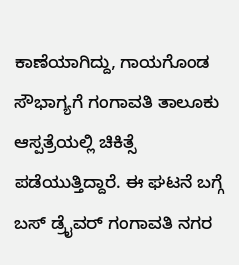ಕಾಣೆಯಾಗಿದ್ದು, ಗಾಯಗೊಂಡ ಸೌಭಾಗ್ಯಗೆ ಗಂಗಾವತಿ ತಾಲೂಕು ಆಸ್ಪತ್ರೆಯಲ್ಲಿ ಚಿಕಿತ್ಸೆ ಪಡೆಯುತ್ತಿದ್ದಾರೆ. ಈ ಘಟನೆ ಬಗ್ಗೆ ಬಸ್ ಡ್ರೈವರ್ ಗಂಗಾವತಿ ನಗರ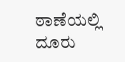ಠಾಣೆಯಲ್ಲಿ ದೂರು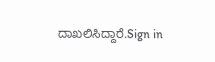ದಾಖಲಿಸಿದ್ದಾರೆ.Sign in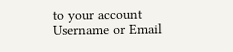to your account
Username or Email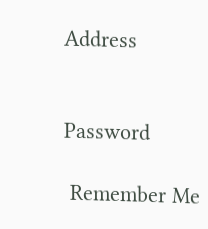Address


Password

 Remember Me